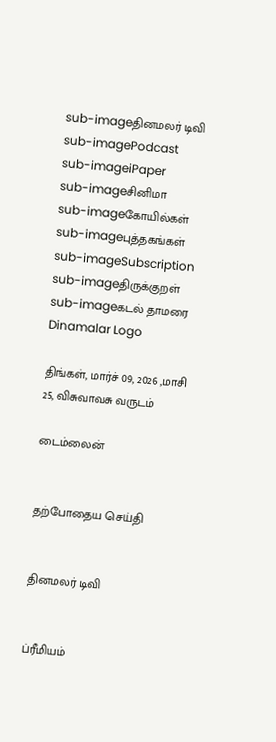sub-imageதினமலர் டிவி
sub-imagePodcast
sub-imageiPaper
sub-imageசினிமா
sub-imageகோயில்கள்
sub-imageபுத்தகங்கள்
sub-imageSubscription
sub-imageதிருக்குறள்
sub-imageகடல் தாமரை
Dinamalar Logo

திங்கள், மார்ச் 09, 2026 ,மாசி 25, விசுவாவசு வருடம்

டைம்லைன்


தற்போதைய செய்தி


தினமலர் டிவி


ப்ரீமியம்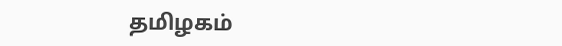தமிழகம்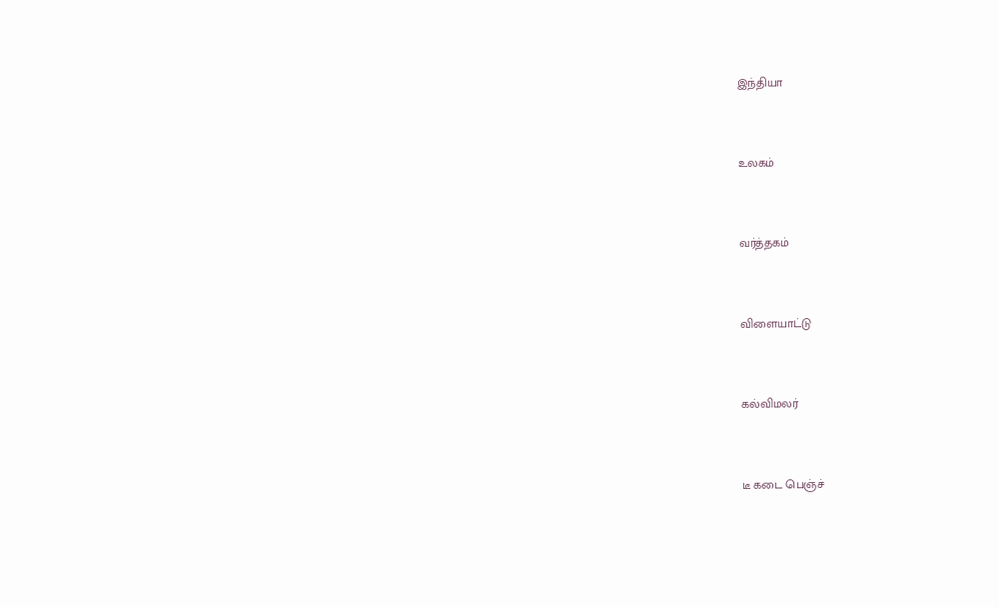இந்தியா


உலகம்


வர்த்தகம்


விளையாட்டு


கல்விமலர்


டீ கடை பெஞ்ச்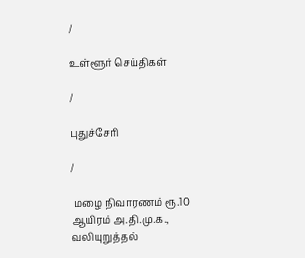/

உள்ளூர் செய்திகள்

/

புதுச்சேரி

/

 மழை நிவாரணம் ரூ.10 ஆயிரம் அ.தி.மு.க., வலியுறுத்தல்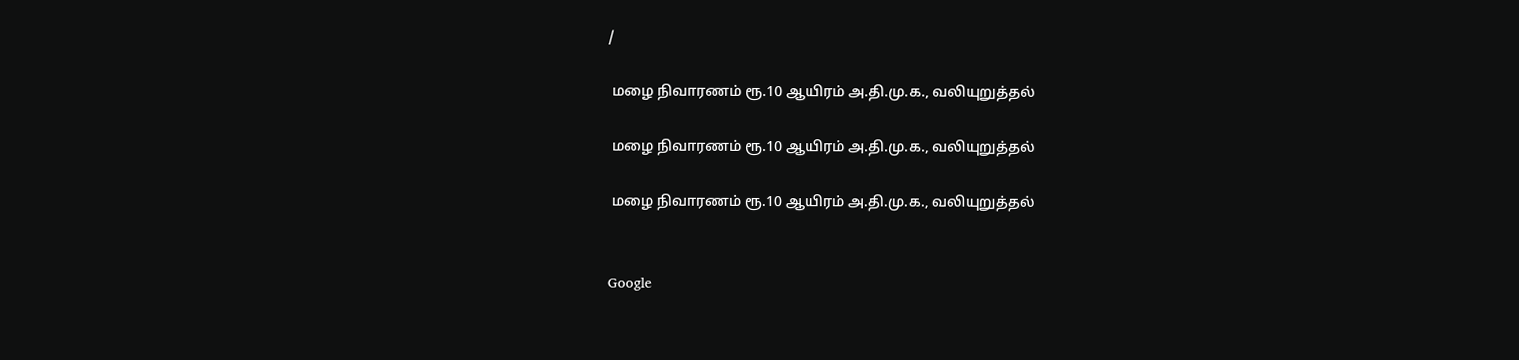/

 மழை நிவாரணம் ரூ.10 ஆயிரம் அ.தி.மு.க., வலியுறுத்தல்

 மழை நிவாரணம் ரூ.10 ஆயிரம் அ.தி.மு.க., வலியுறுத்தல்

 மழை நிவாரணம் ரூ.10 ஆயிரம் அ.தி.மு.க., வலியுறுத்தல்


Google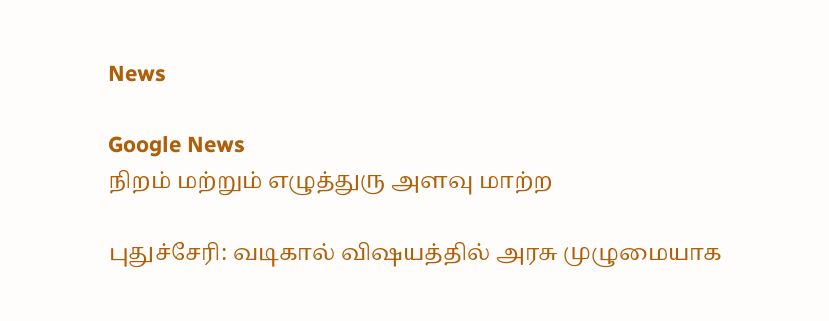News

Google News
நிறம் மற்றும் எழுத்துரு அளவு மாற்ற

புதுச்சேரி: வடிகால் விஷயத்தில் அரசு முழுமையாக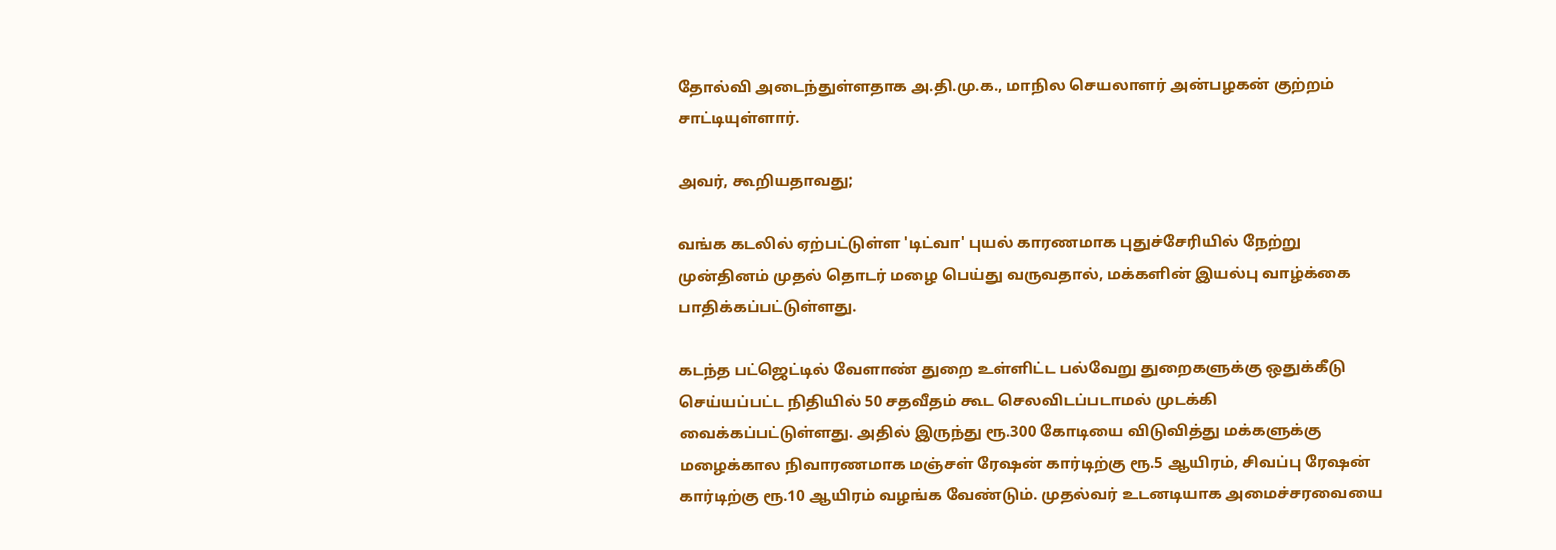தோல்வி அடைந்துள்ளதாக அ.தி.மு.க., மாநில செயலாளர் அன்பழகன் குற்றம் சாட்டியுள்ளார்.

அவர், கூறியதாவது;

வங்க கடலில் ஏற்பட்டுள்ள 'டிட்வா' புயல் காரணமாக புதுச்சேரியில் நேற்று முன்தினம் முதல் தொடர் மழை பெய்து வருவதால், மக்களின் இயல்பு வாழ்க்கை பாதிக்கப்பட்டுள்ளது.

கடந்த பட்ஜெட்டில் வேளாண் துறை உள்ளிட்ட பல்வேறு துறைகளுக்கு ஒதுக்கீடு செய்யப்பட்ட நிதியில் 50 சதவீதம் கூட செலவிடப்படாமல் முடக்கி வைக்கப்பட்டுள்ளது. அதில் இருந்து ரூ.300 கோடியை விடுவித்து மக்களுக்கு மழைக்கால நிவாரணமாக மஞ்சள் ரேஷன் கார்டிற்கு ரூ.5 ஆயிரம், சிவப்பு ரேஷன் கார்டிற்கு ரூ.10 ஆயிரம் வழங்க வேண்டும். முதல்வர் உடனடியாக அமைச்சரவையை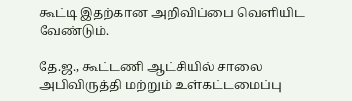கூட்டி இதற்கான அறிவிப்பை வெளியிட வேண்டும்.

தே.ஜ., கூட்டணி ஆட்சியில் சாலை அபிவிருத்தி மற்றும் உள்கட்டமைப்பு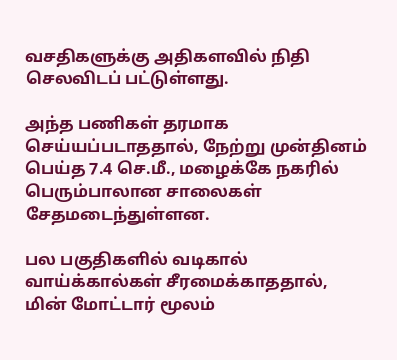வசதிகளுக்கு அதிகளவில் நிதி செலவிடப் பட்டுள்ளது.

அந்த பணிகள் தரமாக செய்யப்படாததால், நேற்று முன்தினம் பெய்த 7.4 செ.மீ., மழைக்கே நகரில் பெரும்பாலான சாலைகள் சேதமடைந்துள்ளன.

பல பகுதிகளில் வடிகால் வாய்க்கால்கள் சீரமைக்காததால், மின் மோட்டார் மூலம்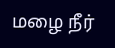மழை நீர்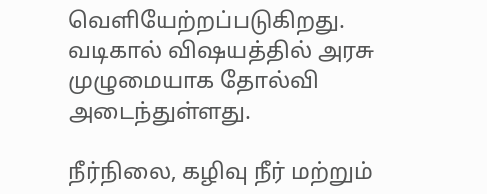வெளியேற்றப்படுகிறது. வடிகால் விஷயத்தில் அரசு முழுமையாக தோல்வி அடைந்துள்ளது.

நீர்நிலை, கழிவு நீர் மற்றும்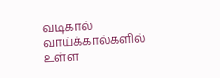வடிகால் வாய்க்கால்களில் உள்ள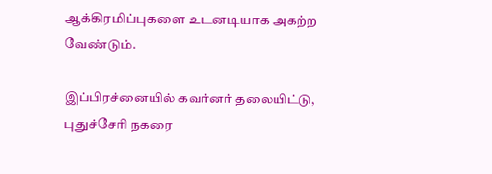ஆக்கிரமிப்புகளை உடனடியாக அகற்ற வேண்டும்.

இப்பிரச்னையில் கவர்னர் தலையிட்டு, புதுச்சேரி நகரை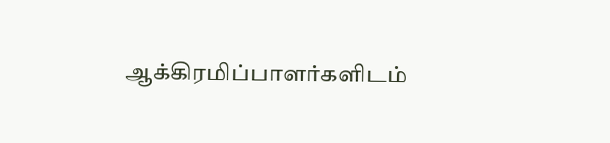ஆக்கிரமிப்பாளர்களிடம்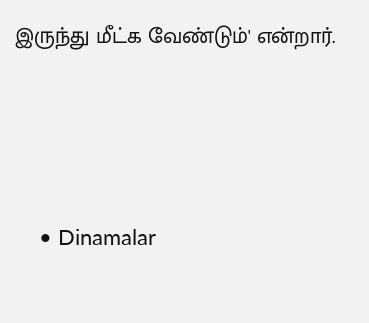இருந்து மீட்க வேண்டும்' என்றார்.




    • Dinamalar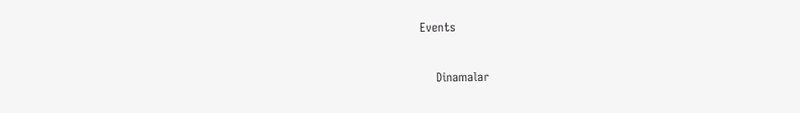Events


    Dinamalar